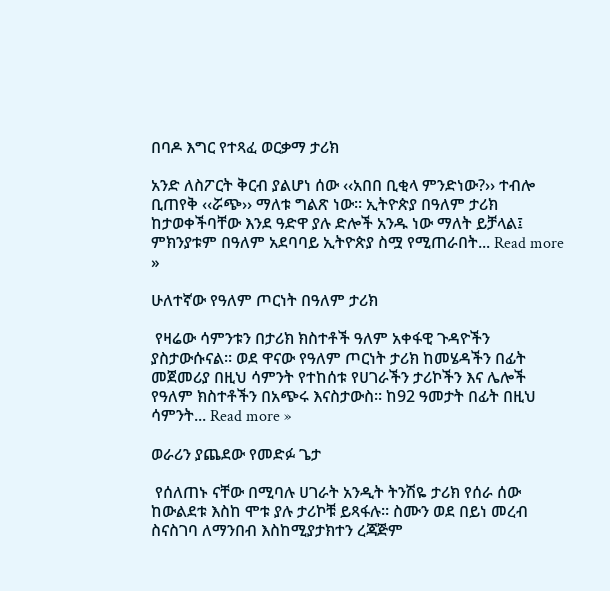በባዶ እግር የተጻፈ ወርቃማ ታሪክ

አንድ ለስፖርት ቅርብ ያልሆነ ሰው ‹‹አበበ ቢቂላ ምንድነው?›› ተብሎ ቢጠየቅ ‹‹ሯጭ›› ማለቱ ግልጽ ነው። ኢትዮጵያ በዓለም ታሪክ ከታወቀችባቸው እንደ ዓድዋ ያሉ ድሎች አንዱ ነው ማለት ይቻላል፤ ምክንያቱም በዓለም አደባባይ ኢትዮጵያ ስሟ የሚጠራበት... Read more »

ሁለተኛው የዓለም ጦርነት በዓለም ታሪክ

 የዛሬው ሳምንቱን በታሪክ ክስተቶች ዓለም አቀፋዊ ጉዳዮችን ያስታውሱናል። ወደ ዋናው የዓለም ጦርነት ታሪክ ከመሄዳችን በፊት መጀመሪያ በዚህ ሳምንት የተከሰቱ የሀገራችን ታሪኮችን እና ሌሎች የዓለም ክስተቶችን በአጭሩ እናስታውስ። ከ92 ዓመታት በፊት በዚህ ሳምንት... Read more »

ወራሪን ያጨደው የመድፉ ጌታ

 የሰለጠኑ ናቸው በሚባሉ ሀገራት አንዲት ትንሽዬ ታሪክ የሰራ ሰው ከውልደቱ እስከ ሞቱ ያሉ ታሪኮቹ ይጻፋሉ። ስሙን ወደ በይነ መረብ ስናስገባ ለማንበብ እስከሚያታክተን ረጃጅም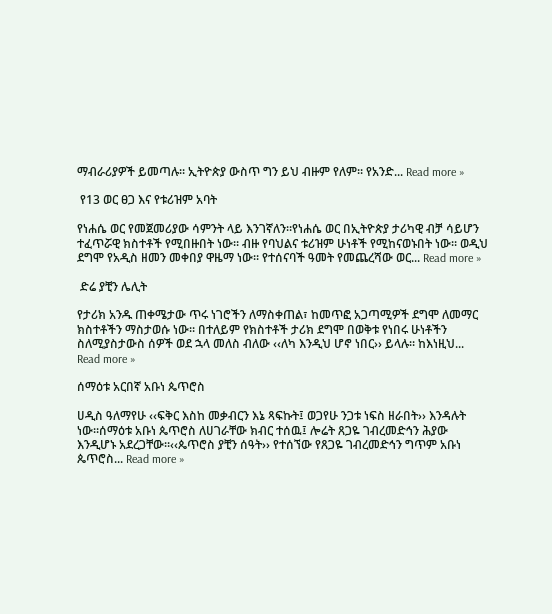ማብራሪያዎች ይመጣሉ። ኢትዮጵያ ውስጥ ግን ይህ ብዙም የለም። የአንድ... Read more »

 የ13 ወር ፀጋ እና የቱሪዝም አባት

የነሐሴ ወር የመጀመሪያው ሳምንት ላይ እንገኛለን።የነሐሴ ወር በኢትዮጵያ ታሪካዊ ብቻ ሳይሆን ተፈጥሯዊ ክስተቶች የሚበዙበት ነው። ብዙ የባህልና ቱሪዝም ሁነቶች የሚከናወኑበት ነው። ወዲህ ደግሞ የአዲስ ዘመን መቀበያ ዋዜማ ነው። የተሰናባች ዓመት የመጨረሻው ወር... Read more »

 ድሬ ያቺን ሌሊት

የታሪክ አንዱ ጠቀሜታው ጥሩ ነገሮችን ለማስቀጠል፣ ከመጥፎ አጋጣሚዎች ደግሞ ለመማር ክስተቶችን ማስታወሱ ነው። በተለይም የክስተቶች ታሪክ ደግሞ በወቅቱ የነበሩ ሁነቶችን ስለሚያስታውስ ሰዎች ወደ ኋላ መለስ ብለው ‹‹ለካ እንዲህ ሆኖ ነበር›› ይላሉ። ከእነዚህ... Read more »

ሰማዕቱ አርበኛ አቡነ ጴጥሮስ

ሀዲስ ዓለማየሁ ‹‹ፍቅር እስከ መቃብርን እኔ ጻፍኩት፤ ወጋየሁ ንጋቱ ነፍስ ዘራበት›› እንዳሉት ነው።ሰማዕቱ አቡነ ጴጥሮስ ለሀገራቸው ክብር ተሰዉ፤ ሎሬት ጸጋዬ ገብረመድኅን ሕያው እንዲሆኑ አደረጋቸው።‹‹ጴጥሮስ ያቺን ሰዓት›› የተሰኘው የጸጋዬ ገብረመድኅን ግጥም አቡነ ጴጥሮስ... Read more »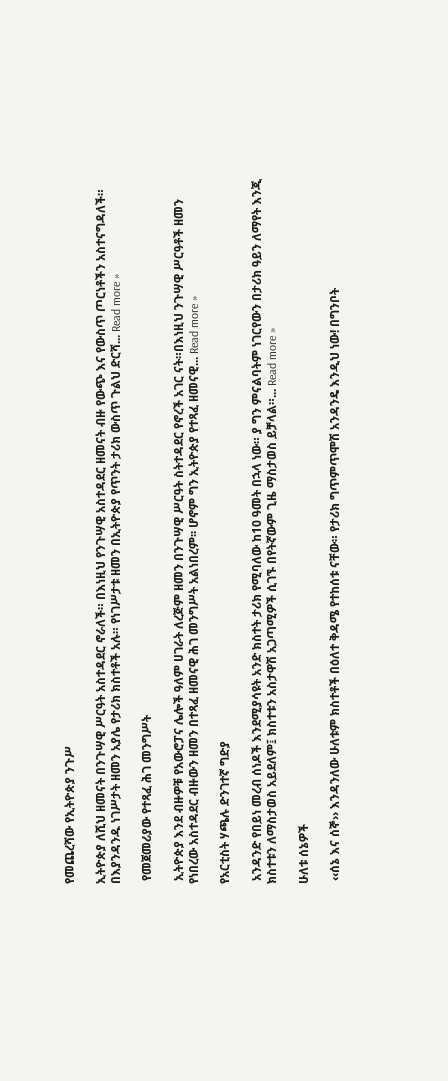የመጨረሻው የኢትዮጵያ ንጉሥ

ኢትዮጵያ ለሺህ ዘመናት በንጉሣዊ ሥርዓት አስተዳደር ኖራለች። በእነዚህ የንጉሣዊ አስተዳደር ዘመናት ብዙ የውጭ እና የውስጥ ጦርነቶችን አስተናግዳለች። በእያንዳንዱ ነገሥታት ዘመን አያሌ የታሪክ ክስተቶች አሉ። የነገሥታቱ ዘመን በኢትዮጵያ የጥንት ታሪክ ውስጥ ጉልህ ድርሻ... Read more »

 የመጀመሪያው የተጻፈ ሕገ መንግሥት

 ኢትዮጵያ እንደ ብዙዎቹ የአውሮፓና ሌሎች ዓለም ሀገራት ለረጅም ዘመን በንጉሣዊ ሥርዓት ስትተዳደር የኖረች አገር ናት።በእነዚህ ንጉሣዊ ሥርዓቶች ዘመን የነበረው አስተዳደር ብዙውን ዘመን በተጻፈ ዘመናዊ ሕገ መንግሥት አልነበረም፡፡ ሆኖም ግን ኢትዮጵያ የተጻፈ ዘመናዊ... Read more »

የአርቲስት ሃጫሉ ድንገተኛ ግድያ

 አንዳንድ የበይነ መረብ ሰነዶች እንደሚያሳዩት አንድ ክስተት ታሪክ የሚባለው ከ10 ዓመት በኋላ ነው። ያ ግን ምናልባትም ነገርየውን በታሪክ ዓይን ለማየት እንጂ ክስተቱን ለማስታወስ አይደለም፤ ክስተቱን አስታዋሽ አጋጣሚዎች ሲገኙ በየትኛውም ጊዜ ማስታወስ ይቻላል።... Read more »

ሁለቱ ሰኔዎች

 ‹‹ሰኔ እና ሰኞ›› እንዳንለው ሁለቱም ክስተቶች በዕለተ ቅዳሜ የተከሰቱ ናቸው። የታሪክ ግጥምጥሞሽ አንዳንዴ እንዲህ ነው! በግንቦት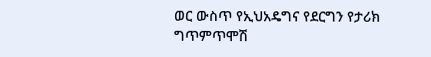ወር ውስጥ የኢህአዴግና የደርግን የታሪክ ግጥምጥሞሽ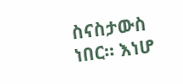ስናስታውስ ነበር። እነሆ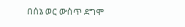በሰኔ ወር ውስጥ ደግሞ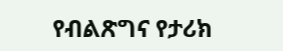የብልጽግና የታሪክ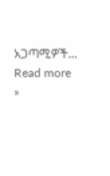አጋጣሚዎች... Read more »